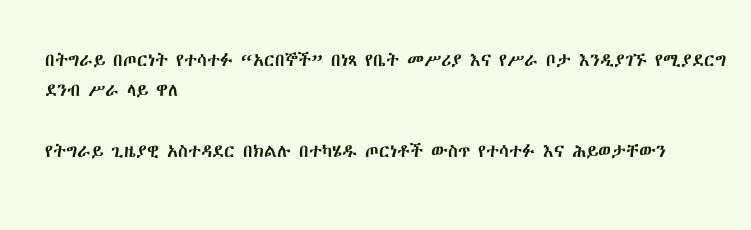በትግራይ በጦርነት የተሳተፉ “አርበኞች” በነጻ የቤት መሥሪያ እና የሥራ ቦታ እንዲያገኙ የሚያደርግ ደንብ ሥራ ላይ ዋለ

የትግራይ ጊዜያዊ አስተዳደር በክልሉ በተካሄዱ ጦርነቶች ውስጥ የተሳተፉ እና ሕይወታቸውን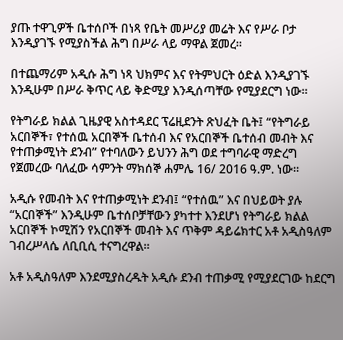ያጡ ተዋጊዎች ቤተሰቦች በነጻ የቤት መሥሪያ መሬት እና የሥራ ቦታ እንዲያገኙ የሚያስችል ሕግ በሥራ ላይ ማዋል ጀመረ።

በተጨማሪም አዲሱ ሕግ ነጻ ህክምና እና የትምህርት ዕድል እንዲያገኙ እንዲሁም በሥራ ቅጥር ላይ ቅድሚያ እንዲሰጣቸው የሚያደርግ ነው።

የትግራይ ክልል ጊዜያዊ አስተዳደር ፕሬዚደንት ጽህፈት ቤት፤ “የትግራይ አርበኞች፣ የተሰዉ አርበኞች ቤተሰብ እና የአርበኞች ቤተሰብ መብት እና የተጠቃሚነት ደንብ” የተባለውን ይህንን ሕግ ወደ ተግባራዊ ማድረግ የጀመረው ባለፈው ሳምንት ማክሰኞ ሐምሌ 16/ 2016 ዓ.ም. ነው።

አዲሱ የመብት እና የተጠቃሚነት ደንብ፤ “የተሰዉ” እና በህይወት ያሉ “አርበኞች” እንዲሁም ቤተሰቦቻቸውን ያካተተ እንደሆነ የትግራይ ክልል አርበኞች ኮሚሽን የአርበኞች መብት እና ጥቅም ዳይሬክተር አቶ አዲስዓለም ገብረሥላሴ ለቢቢሲ ተናግረዋል።

አቶ አዲስዓለም እንደሚያስረዱት አዲሱ ደንብ ተጠቃሚ የሚያደርገው ከደርግ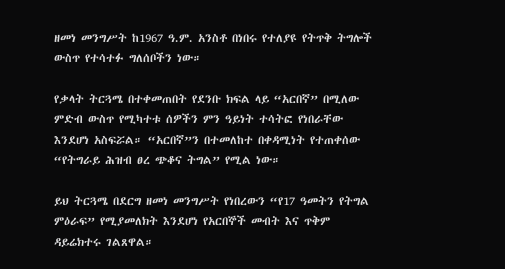ዘመነ መንግሥት ከ1967 ዓ.ም. አንስቶ በነበሩ የተለያዩ የትጥቅ ትግሎች ውስጥ የተሳተፉ ግለሰቦችን ነው።

የቃላት ትርጓሜ በተቀመጠበት የደንቡ ክፍል ላይ “አርበኛ” በሚለው ምድብ ውስጥ የሚካተቱ ሰዎችን ምን ዓይነት ተሳትፎ የነበራቸው እንደሆነ አስፍሯል። “አርበኛ”ን በተመለከተ በቀዳሚነት የተጠቀሰው “የትግራይ ሕዝብ ፀረ ጭቆና ትግል” የሚል ነው።

ይህ ትርጓሜ በደርግ ዘመነ መንግሥት የነበረውን “የ17 ዓመትን የትግል ምዕራፍ” የሚያመለክት እንደሆነ የአርበኞች መብት እና ጥቅም ዳይሬክተሩ ገልጸዋል።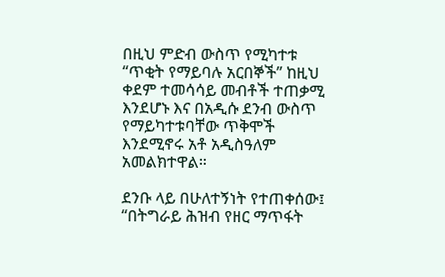በዚህ ምድብ ውስጥ የሚካተቱ “ጥቂት የማይባሉ አርበኞች” ከዚህ ቀደም ተመሳሳይ መብቶች ተጠቃሚ እንደሆኑ እና በአዲሱ ደንብ ውስጥ የማይካተቱባቸው ጥቅሞች እንደሚኖሩ አቶ አዲስዓለም አመልክተዋል።

ደንቡ ላይ በሁለተኝነት የተጠቀሰው፤ “በትግራይ ሕዝብ የዘር ማጥፋት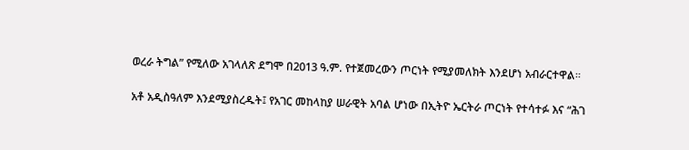ወረራ ትግል” የሚለው አገላለጽ ደግሞ በ2013 ዓ.ም. የተጀመረውን ጦርነት የሚያመለክት እንደሆነ አብራርተዋል።

አቶ አዲስዓለም እንደሚያስረዱት፤ የአገር መከላከያ ሠራዊት አባል ሆነው በኢትዮ ኤርትራ ጦርነት የተሳተፉ እና “ሕገ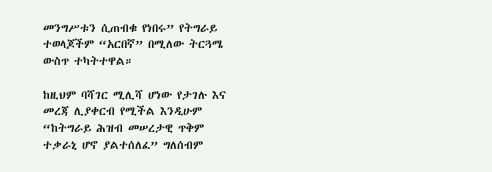መንግሥቱን ሲጠብቁ የነበሩ” የትግራይ ተወላጆችም “አርበኛ” በሚለው ትርጓሜ ውስጥ ተካትተዋል።

ከዚህም ባሻገር ሚሊሻ ሆነው የታገሉ እና መረጃ ሊያቀርብ የሚችል እንዲሁም “ከትግራይ ሕዝብ መሠረታዊ ጥቅም ተቃራኒ ሆኖ ያልተሰለፈ” ግለሰብም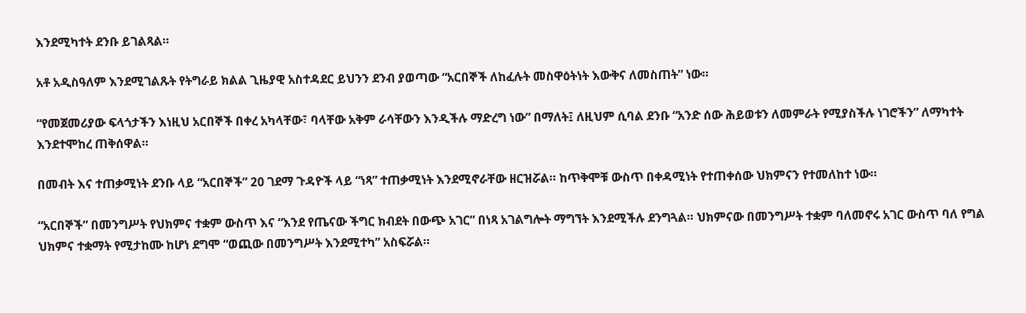እንደሚካተት ደንቡ ይገልጻል።

አቶ አዲስዓለም እንደሚገልጹት የትግራይ ክልል ጊዜያዊ አስተዳደር ይህንን ደንብ ያወጣው “አርበኞች ለከፈሉት መስዋዕትነት እውቅና ለመስጠት” ነው።

“የመጀመሪያው ፍላጎታችን እነዚህ አርበኞች በቀረ አካላቸው፣ ባላቸው አቅም ራሳቸውን እንዲችሉ ማድረግ ነው” በማለት፤ ለዚህም ሲባል ደንቡ “አንድ ሰው ሕይወቱን ለመምራት የሚያስችሉ ነገሮችን” ለማካተት እንደተሞከረ ጠቅሰዋል።

በመብት እና ተጠቃሚነት ደንቡ ላይ “አርበኞች” 20 ገደማ ጉዳዮች ላይ “ነጻ” ተጠቃሚነት እንደሚኖራቸው ዘርዝሯል። ከጥቅሞቹ ውስጥ በቀዳሚነት የተጠቀሰው ህክምናን የተመለከተ ነው።

“አርበኞች” በመንግሥት የህክምና ተቋም ውስጥ እና “እንደ የጤናው ችግር ክብደት በውጭ አገር” በነጻ አገልግሎት ማግኘት እንደሚችሉ ደንግጓል። ህክምናው በመንግሥት ተቋም ባለመኖሩ አገር ውስጥ ባለ የግል ህክምና ተቋማት የሚታከሙ ከሆነ ደግሞ “ወጪው በመንግሥት እንደሚተካ” አስፍሯል።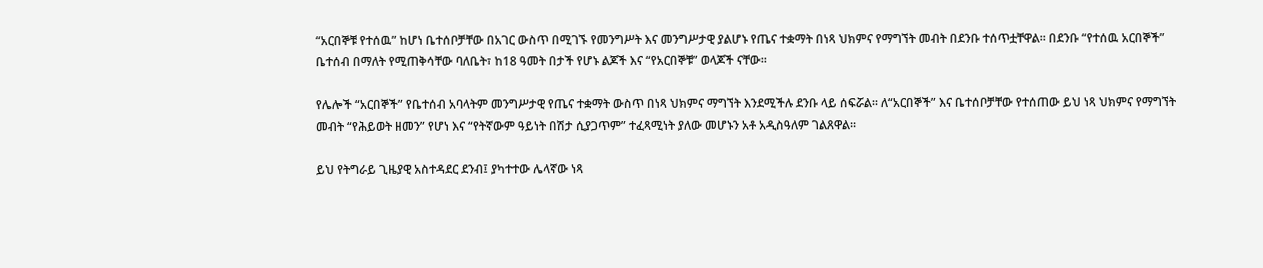“አርበኞቹ የተሰዉ” ከሆነ ቤተሰቦቻቸው በአገር ውስጥ በሚገኙ የመንግሥት እና መንግሥታዊ ያልሆኑ የጤና ተቋማት በነጻ ህክምና የማግኘት መብት በደንቡ ተሰጥቷቸዋል። በደንቡ “የተሰዉ አርበኞች” ቤተሰብ በማለት የሚጠቅሳቸው ባለቤት፣ ከ18 ዓመት በታች የሆኑ ልጆች እና “የአርበኞቹ” ወላጆች ናቸው።

የሌሎች “አርበኞች” የቤተሰብ አባላትም መንግሥታዊ የጤና ተቋማት ውስጥ በነጻ ህክምና ማግኘት እንደሚችሉ ደንቡ ላይ ሰፍሯል። ለ“አርበኞች” እና ቤተሰቦቻቸው የተሰጠው ይህ ነጻ ህክምና የማግኘት መብት “የሕይወት ዘመን” የሆነ እና “የትኛውም ዓይነት በሽታ ሲያጋጥም” ተፈጻሚነት ያለው መሆኑን አቶ አዲስዓለም ገልጸዋል።

ይህ የትግራይ ጊዜያዊ አስተዳደር ደንብ፤ ያካተተው ሌላኛው ነጻ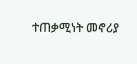ተጠቃሚነት መኖሪያ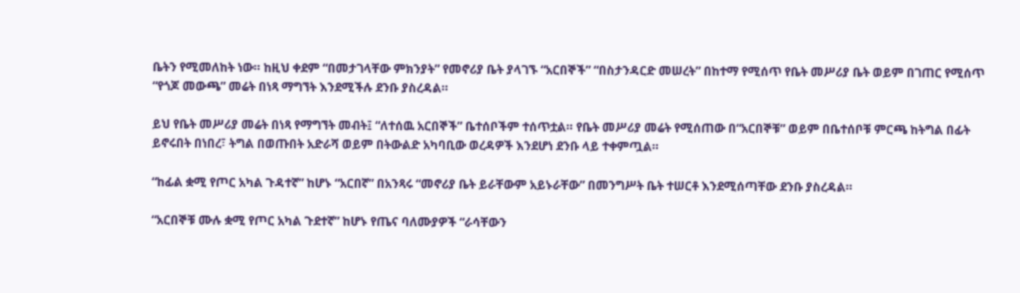ቤትን የሚመለከት ነው። ከዚህ ቀደም “በመታገላቸው ምክንያት” የመኖሪያ ቤት ያላገኙ “አርበኞች” “በስታንዳርድ መሠረት” በከተማ የሚሰጥ የቤት መሥሪያ ቤት ወይም በገጠር የሚሰጥ “የጎጆ መውጫ” መሬት በነጻ ማግኘት እንደሚችሉ ደንቡ ያስረዳል።

ይህ የቤት መሥሪያ መሬት በነጻ የማግኘት መብት፤ “ለተሰዉ አርበኞች” ቤተሰቦችም ተሰጥቷል። የቤት መሥሪያ መሬት የሚሰጠው በ“አርበኞቹ” ወይም በቤተሰቦቹ ምርጫ ከትግል በፊት ይኖሩበት በነበረ፣ ትግል በወጡበት አድራሻ ወይም በትውልድ አካባቢው ወረዳዎች እንደሆነ ደንቡ ላይ ተቀምጧል።

“ከፊል ቋሚ የጦር አካል ጉዳተኛ” ከሆኑ “አርበኛ” በአንጻሩ “መኖሪያ ቤት ይራቸውም አይኑራቸው” በመንግሥት ቤት ተሠርቶ እንደሚሰጣቸው ደንቡ ያስረዳል።

“አርበኞቹ ሙሉ ቋሚ የጦር አካል ጉደተኛ” ከሆኑ የጤና ባለሙያዎች “ራሳቸውን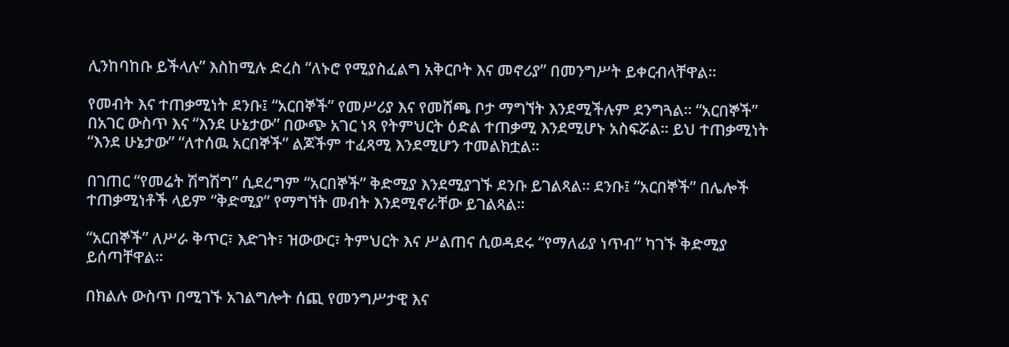ሊንከባከቡ ይችላሉ” እስከሚሉ ድረስ “ለኑሮ የሚያስፈልግ አቅርቦት እና መኖሪያ” በመንግሥት ይቀርብላቸዋል።

የመብት እና ተጠቃሚነት ደንቡ፤ “አርበኞች” የመሥሪያ እና የመሸጫ ቦታ ማግኘት እንደሚችሉም ደንግጓል። “አርበኞች” በአገር ውስጥ እና “እንደ ሁኔታው” በውጭ አገር ነጻ የትምህርት ዕድል ተጠቃሚ እንደሚሆኑ አስፍሯል። ይህ ተጠቃሚነት “እንደ ሁኔታው” “ለተሰዉ አርበኞች” ልጆችም ተፈጻሚ እንደሚሆን ተመልክቷል።

በገጠር “የመሬት ሽግሽግ” ሲደረግም “አርበኞች” ቅድሚያ እንደሚያገኙ ደንቡ ይገልጻል። ደንቡ፤ “አርበኞች” በሌሎች ተጠቃሚነቶች ላይም “ቅድሚያ” የማግኘት መብት እንደሚኖራቸው ይገልጻል።

“አርበኞች” ለሥራ ቅጥር፣ እድገት፣ ዝውውር፣ ትምህርት እና ሥልጠና ሲወዳደሩ “የማለፊያ ነጥብ” ካገኙ ቅድሚያ ይሰጣቸዋል።

በክልሉ ውስጥ በሚገኙ አገልግሎት ሰጪ የመንግሥታዊ እና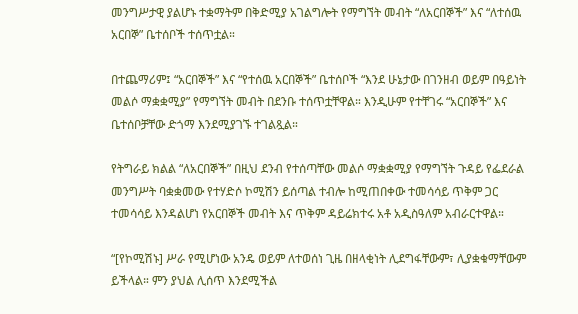መንግሥታዊ ያልሆኑ ተቋማትም በቅድሚያ አገልግሎት የማግኘት መብት “ለአርበኞች” እና “ለተሰዉ አርበኞ” ቤተሰቦች ተሰጥቷል።

በተጨማሪም፤ “አርበኞች” እና “የተሰዉ አርበኞች” ቤተሰቦች “እንደ ሁኔታው በገንዘብ ወይም በዓይነት መልሶ ማቋቋሚያ” የማግኘት መብት በደንቡ ተሰጥቷቸዋል። እንዲሁም የተቸገሩ “አርበኞች” እና ቤተሰቦቻቸው ድጎማ እንደሚያገኙ ተገልጿል።

የትግራይ ክልል “ለአርበኞች” በዚህ ደንብ የተሰጣቸው መልሶ ማቋቋሚያ የማግኘት ጉዳይ የፌደራል መንግሥት ባቋቋመው የተሃድሶ ኮሚሽን ይሰጣል ተብሎ ከሚጠበቀው ተመሳሳይ ጥቅም ጋር ተመሳሳይ እንዳልሆነ የአርበኞች መብት እና ጥቅም ዳይሬክተሩ አቶ አዲስዓለም አብራርተዋል።

“[የኮሚሽኑ] ሥራ የሚሆነው አንዴ ወይም ለተወሰነ ጊዜ በዘላቂነት ሊደግፋቸውም፣ ሊያቋቁማቸውም ይችላል። ምን ያህል ሊሰጥ እንደሚችል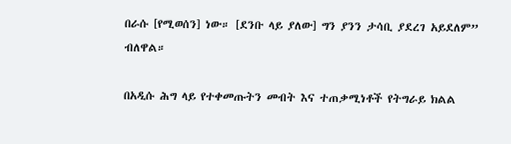በራሱ [የሚወሰን] ነው። [ደንቡ ላይ ያለው] ግን ያንን ታሳቢ ያደረገ አይደለም” ብለዋል።

በአዲሱ ሕግ ላይ የተቀመጡትን መብት እና ተጠቃሚነቶች የትግራይ ክልል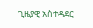ጊዜያዊ አስተዳደር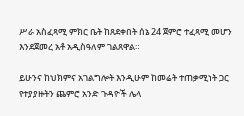ሥራ አስፈጻሚ ምክር ቤት ከጸደቀበት ሰኔ 24 ጀምሮ ተፈጻሚ መሆን እንደጀመረ አቶ አዲስዓለም ገልጸዋል።

ይሁንና ከህክምና አገልግሎት እንዲሁም ከመሬት ተጠቃሚነት ጋር የተያያዙትን ጨምሮ አንድ ጉዳዮች ሌላ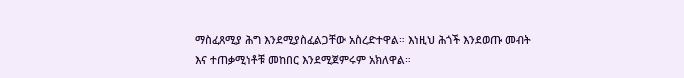ማስፈጸሚያ ሕግ እንደሚያስፈልጋቸው አስረድተዋል። እነዚህ ሕጎች እንደወጡ መብት እና ተጠቃሚነቶቹ መከበር እንደሚጀምሩም አክለዋል።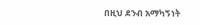በዚህ ደንብ አማካኝነት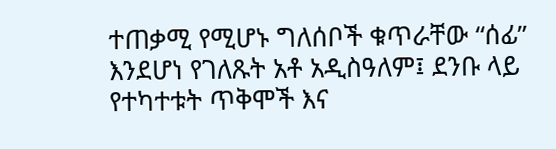ተጠቃሚ የሚሆኑ ግለሰቦች ቁጥራቸው “ሰፊ” እንደሆነ የገለጹት አቶ አዲስዓለም፤ ደንቡ ላይ የተካተቱት ጥቅሞች እና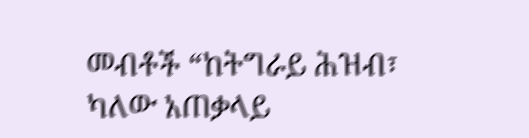መብቶች “ከትግራይ ሕዝብ፣ ካለው አጠቃላይ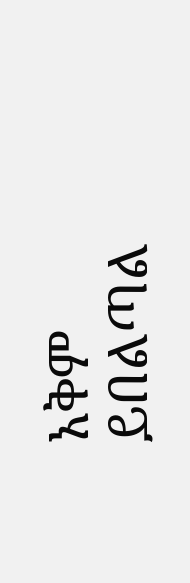አቅም ይበልጣል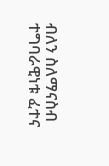ብለን ስለማናስብ ተግባራዊነቱ ፈተና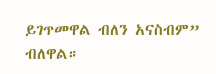ይገጥመዋል ብለን አናስብም” ብለዋል።